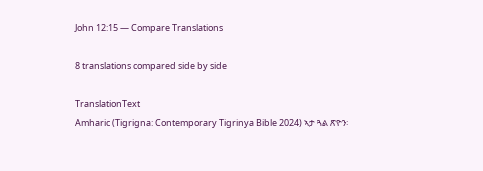John 12:15 — Compare Translations

8 translations compared side by side

TranslationText
Amharic (Tigrigna: Contemporary Tigrinya Bible 2024) ኣታ ጓል ጽዮን፡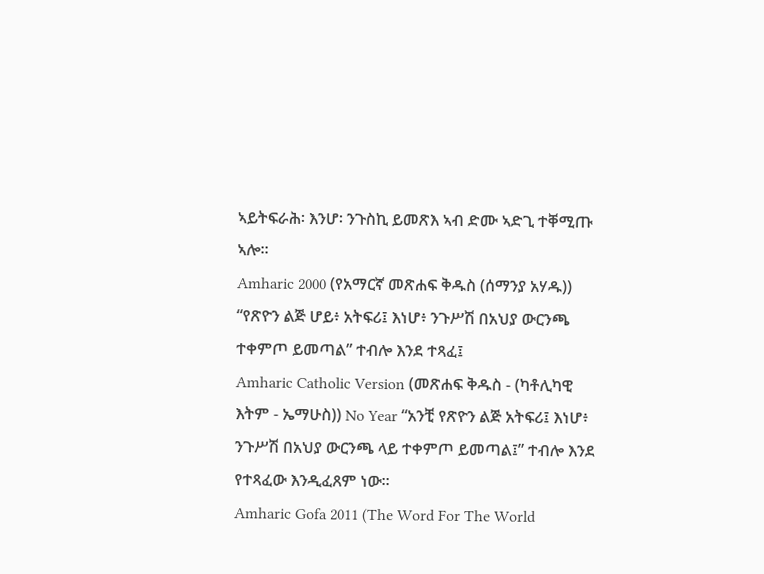ኣይትፍራሕ፡ እንሆ፡ ንጉስኪ ይመጽእ ኣብ ድሙ ኣድጊ ተቐሚጡ ኣሎ።
Amharic 2000 (የአማርኛ መጽሐፍ ቅዱስ (ሰማንያ አሃዱ)) “የጽዮን ልጅ ሆይ፥ አትፍሪ፤ እነሆ፥ ንጉሥሽ በአህያ ውርንጫ ተቀምጦ ይመጣል” ተብሎ እንደ ተጻፈ፤
Amharic Catholic Version (መጽሐፍ ቅዱስ - (ካቶሊካዊ እትም - ኤማሁስ)) No Year “አንቺ የጽዮን ልጅ አትፍሪ፤ እነሆ፥ ንጉሥሽ በአህያ ውርንጫ ላይ ተቀምጦ ይመጣል፤” ተብሎ እንደ የተጻፈው እንዲፈጸም ነው።
Amharic Gofa 2011 (The Word For The World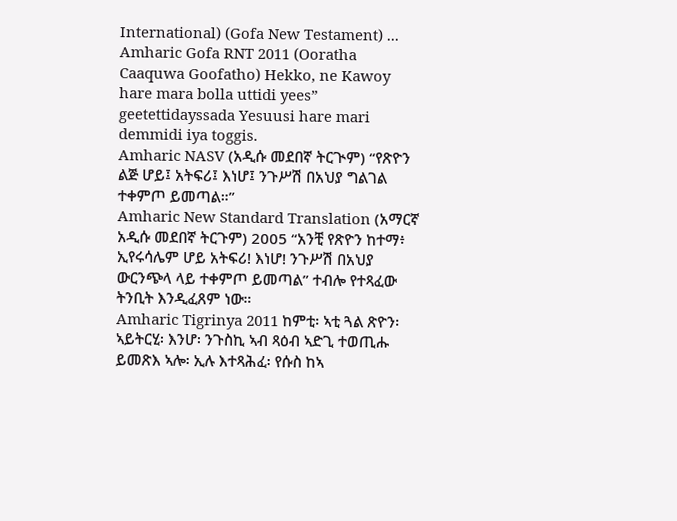International) (Gofa New Testament) ...
Amharic Gofa RNT 2011 (Ooratha Caaquwa Goofatho) Hekko, ne Kawoy hare mara bolla uttidi yees” geetettidayssada Yesuusi hare mari demmidi iya toggis.
Amharic NASV (አዲሱ መደበኛ ትርጒም) “የጽዮን ልጅ ሆይ፤ አትፍሪ፤ እነሆ፤ ንጉሥሽ በአህያ ግልገል ተቀምጦ ይመጣል።”
Amharic New Standard Translation (አማርኛ አዲሱ መደበኛ ትርጉም) 2005 “አንቺ የጽዮን ከተማ፥ ኢየሩሳሌም ሆይ አትፍሪ! እነሆ! ንጉሥሽ በአህያ ውርንጭላ ላይ ተቀምጦ ይመጣል” ተብሎ የተጻፈው ትንቢት እንዲፈጸም ነው።
Amharic Tigrinya 2011 ከምቲ፡ ኣቲ ጓል ጽዮን፡ ኣይትርሂ፡ እንሆ፡ ንጉስኪ ኣብ ጻዕብ ኣድጊ ተወጢሑ ይመጽእ ኣሎ፡ ኢሉ እተጻሕፈ፡ የሱስ ከኣ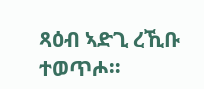ጻዕብ ኣድጊ ረኺቡ ተወጥሖ።